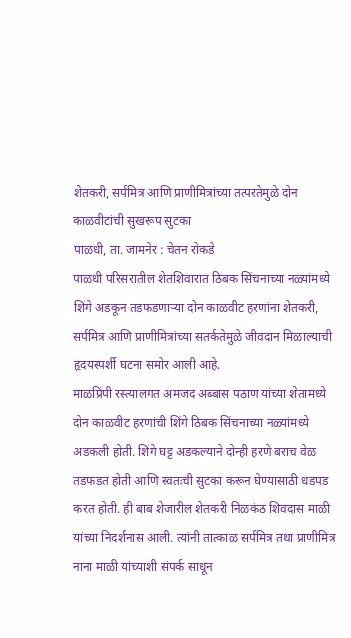शेतकरी, सर्पमित्र आणि प्राणीमित्रांच्या तत्परतेमुळे दोन काळवीटांची सुखरूप सुटका
पाळधी, ता. जामनेर : चेतन रोकडे
पाळधी परिसरातील शेतशिवारात ठिबक सिंचनाच्या नळ्यांमध्ये शिंगे अडकून तडफडणाऱ्या दोन काळवीट हरणांना शेतकरी, सर्पमित्र आणि प्राणीमित्रांच्या सतर्कतेमुळे जीवदान मिळाल्याची हृदयस्पर्शी घटना समोर आली आहे.
माळप्रिंपी रस्त्यालगत अमजद अब्बास पठाण यांच्या शेतामध्ये दोन काळवीट हरणांची शिंगे ठिबक सिंचनाच्या नळ्यांमध्ये अडकली होती. शिंगे घट्ट अडकल्याने दोन्ही हरणे बराच वेळ तडफडत होती आणि स्वतःची सुटका करून घेण्यासाठी धडपड करत होती. ही बाब शेजारील शेतकरी निळकंठ शिवदास माळी यांच्या निदर्शनास आली. त्यांनी तात्काळ सर्पमित्र तथा प्राणीमित्र नाना माळी यांच्याशी संपर्क साधून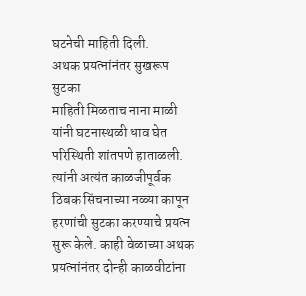घटनेची माहिती दिली.
अथक प्रयत्नांनंतर सुखरूप सुटका
माहिती मिळताच नाना माळी यांनी घटनास्थळी धाव घेत परिस्थिती शांतपणे हाताळली. त्यांनी अत्यंत काळजीपूर्वक ठिबक सिंचनाच्या नळ्या कापून हरणांची सुटका करण्याचे प्रयत्न सुरू केले. काही वेळाच्या अथक प्रयत्नांनंतर दोन्ही काळवीटांना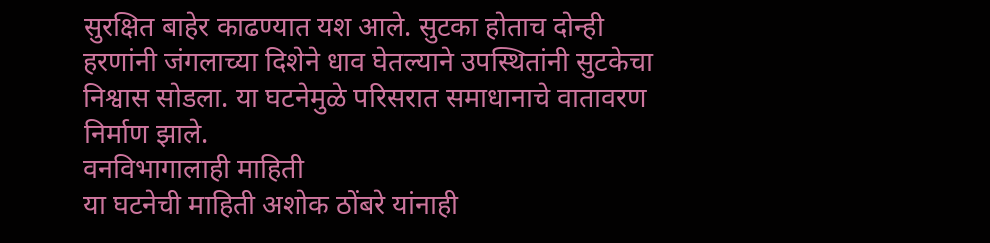सुरक्षित बाहेर काढण्यात यश आले. सुटका होताच दोन्ही हरणांनी जंगलाच्या दिशेने धाव घेतल्याने उपस्थितांनी सुटकेचा निश्वास सोडला. या घटनेमुळे परिसरात समाधानाचे वातावरण निर्माण झाले.
वनविभागालाही माहिती
या घटनेची माहिती अशोक ठोंबरे यांनाही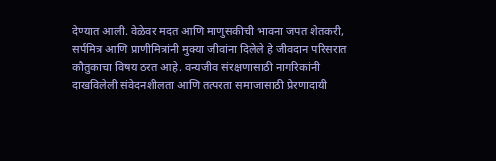देण्यात आली. वेळेवर मदत आणि माणुसकीची भावना जपत शेतकरी, सर्पमित्र आणि प्राणीमित्रांनी मुक्या जीवांना दिलेले हे जीवदान परिसरात कौतुकाचा विषय ठरत आहे. वन्यजीव संरक्षणासाठी नागरिकांनी दाखविलेली संवेदनशीलता आणि तत्परता समाजासाठी प्रेरणादायी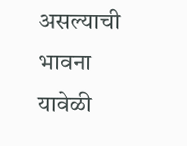असल्याची भावना यावेळी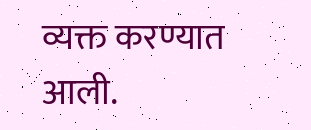व्यक्त करण्यात आली.